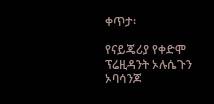ቀጥታ፡

የናይጄሪያ የቀድሞ ፕሬዚዳንት ኦሉሴጉን ኦባሳንጆ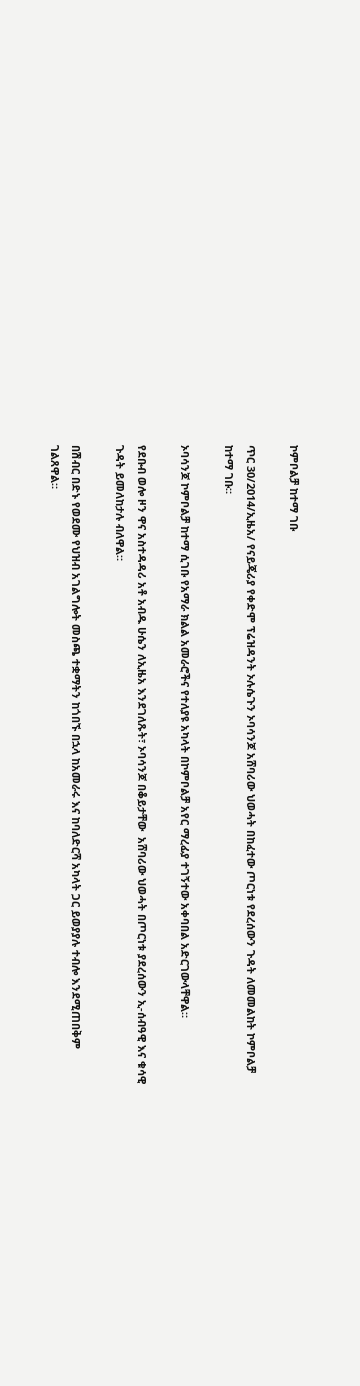ኮምቦልቻ ከተማ ገቡ

ጥር 30/2014/ኢዜአ/ የናይጄሪያ የቀድሞ ፕሬዝዳንት ኦሉሴጉን ኦባሳንጆ አሸባሪው ህወሓት በከፈተው ጦርነቱ የደረሰውን ጉዳት ለመመልከት ኮምቦልቻ ከተማ ገቡ።

ኦባሳንጆ ኮምቦልቻ ከተማ ሲገቡ የአማራ ክልል አመራሮችና የተለያዩ አካላት በኮምቦልቻ አየር ማረፊያ ተገኝተው አቀባበል አድርገውላቸዋል።

የደቡብ ወሎ ዞን ዋና አስተዳዳሪ አቶ አብዱ ሁሴን ለኢዜአ እንደገለጹት፣ ኦባሳንጆ በቆይታቸው  አሸባሪው ህወሓት በጦርነቱ ያደረሰውን ኢ-ሰብዓዊ እና ቁሳዊ ጉዳት ይመለከታሉ ብለዋል።

በሽብር በድኑ የወደሙ የህዝብ አገልግሎት መስጫ ተቋማትን ከጎበኙ በኋላ ከአመራሩ እና ከባለድርሻ አካላት ጋር ይወያያሉ ተብሎ እንደሚጠበቅም ገልጸዋል።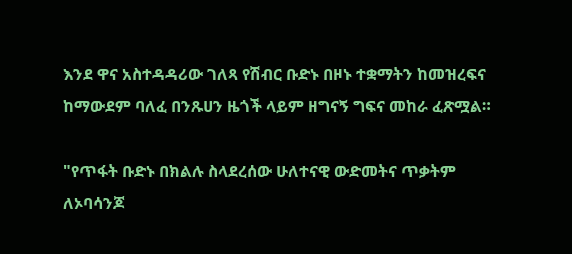እንደ ዋና አስተዳዳሪው ገለጻ የሽብር ቡድኑ በዞኑ ተቋማትን ከመዝረፍና ከማውደም ባለፈ በንጹሀን ዜጎች ላይም ዘግናኝ ግፍና መከራ ፈጽሟል።

"የጥፋት ቡድኑ በክልሉ ስላደረሰው ሁለተናዊ ውድመትና ጥቃትም ለኦባሳንጆ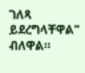ገለጻ ይደረግላቸዋል" ብለዋል።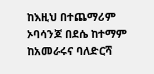ከእዚህ በተጨማሪም ኦባሳንጆ በደሴ ከተማም ከአመራሩና ባለድርሻ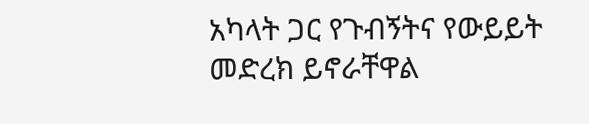አካላት ጋር የጉብኝትና የውይይት መድረክ ይኖራቸዋል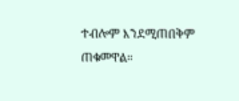ተብሎም እንደሚጠበቅም ጠቁመዋል።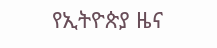የኢትዮጵያ ዜና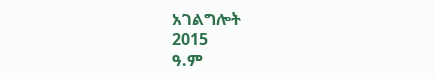አገልግሎት
2015
ዓ.ም